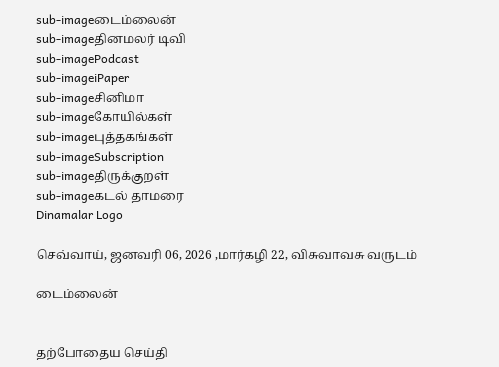sub-imageடைம்லைன்
sub-imageதினமலர் டிவி
sub-imagePodcast
sub-imageiPaper
sub-imageசினிமா
sub-imageகோயில்கள்
sub-imageபுத்தகங்கள்
sub-imageSubscription
sub-imageதிருக்குறள்
sub-imageகடல் தாமரை
Dinamalar Logo

செவ்வாய், ஜனவரி 06, 2026 ,மார்கழி 22, விசுவாவசு வருடம்

டைம்லைன்


தற்போதைய செய்தி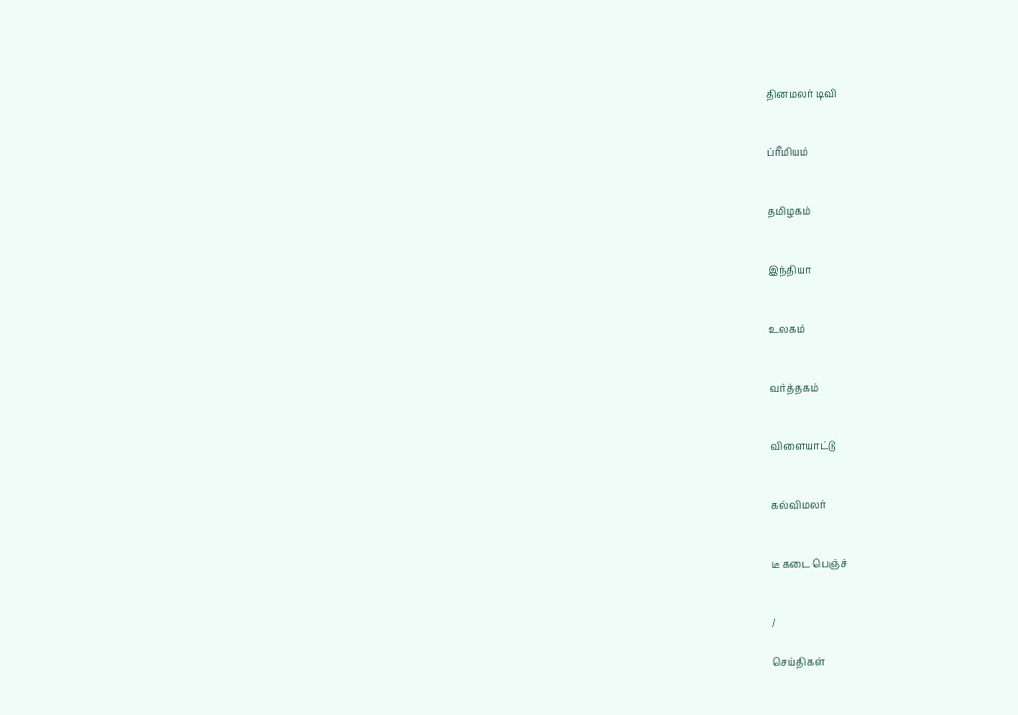தினமலர் டிவி


ப்ரீமியம்


தமிழகம்


இந்தியா


உலகம்


வர்த்தகம்


விளையாட்டு


கல்விமலர்


டீ கடை பெஞ்ச்


/

செய்திகள்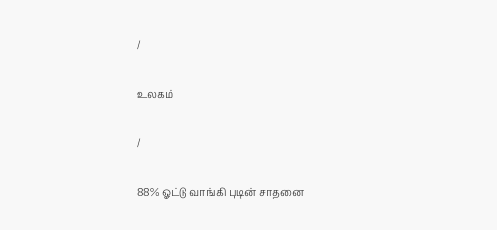/

உலகம்

/

88% ஓட்டு வாங்கி புடின் சாதனை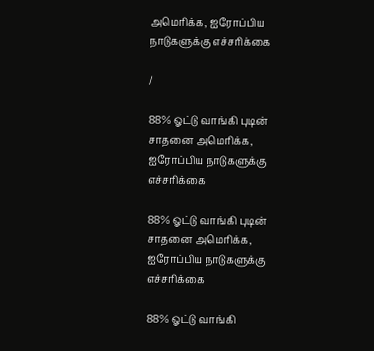அமெரிக்க, ஐரோப்பிய நாடுகளுக்கு எச்சரிக்கை

/

88% ஓட்டு வாங்கி புடின் சாதனை அமெரிக்க, ஐரோப்பிய நாடுகளுக்கு எச்சரிக்கை

88% ஓட்டு வாங்கி புடின் சாதனை அமெரிக்க, ஐரோப்பிய நாடுகளுக்கு எச்சரிக்கை

88% ஓட்டு வாங்கி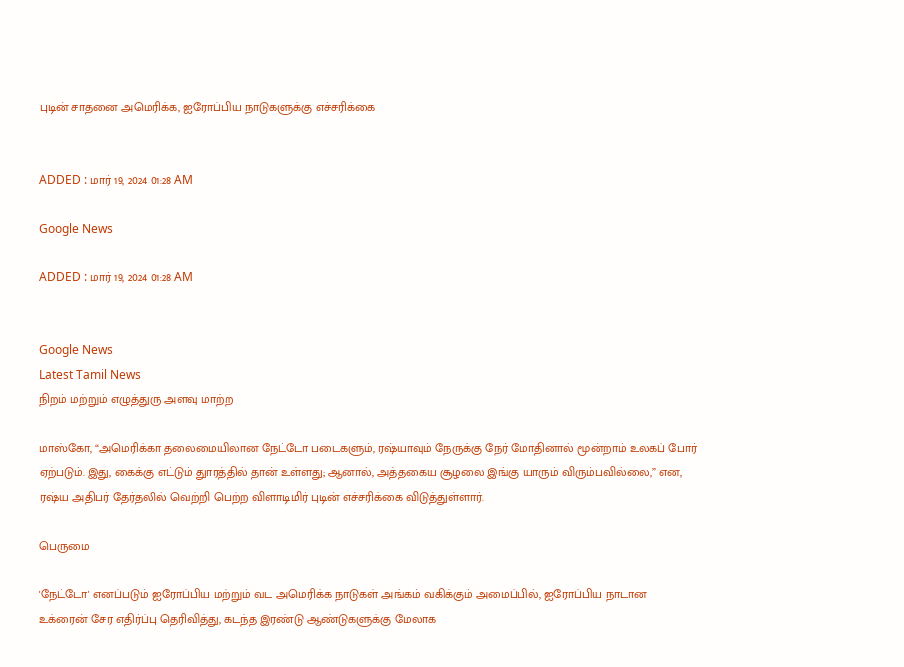புடின் சாதனை அமெரிக்க, ஐரோப்பிய நாடுகளுக்கு எச்சரிக்கை


ADDED : மார் 19, 2024 01:28 AM

Google News

ADDED : மார் 19, 2024 01:28 AM


Google News
Latest Tamil News
நிறம் மற்றும் எழுத்துரு அளவு மாற்ற

மாஸ்கோ, “அமெரிக்கா தலைமையிலான நேட்டோ படைகளும், ரஷ்யாவும் நேருக்கு நேர் மோதினால் மூன்றாம் உலகப் போர் ஏற்படும். இது, கைக்கு எட்டும் துாரத்தில் தான் உள்ளது; ஆனால், அத்தகைய சூழலை இங்கு யாரும் விரும்பவில்லை,” என, ரஷ்ய அதிபர் தேர்தலில் வெற்றி பெற்ற விளாடிமிர் புடின் எச்சரிக்கை விடுத்துள்ளார்.

பெருமை

'நேட்டோ' எனப்படும் ஐரோப்பிய மற்றும் வட அமெரிக்க நாடுகள் அங்கம் வகிக்கும் அமைப்பில், ஐரோப்பிய நாடான உக்ரைன் சேர எதிர்ப்பு தெரிவித்து, கடந்த இரண்டு ஆண்டுகளுக்கு மேலாக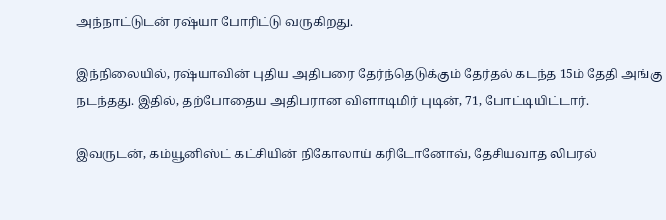அந்நாட்டுடன் ரஷ்யா போரிட்டு வருகிறது.

இந்நிலையில், ரஷ்யாவின் புதிய அதிபரை தேர்ந்தெடுக்கும் தேர்தல் கடந்த 15ம் தேதி அங்கு நடந்தது. இதில், தற்போதைய அதிபரான விளாடிமிர் புடின், 71, போட்டியிட்டார்.

இவருடன், கம்யூனிஸ்ட் கட்சியின் நிகோலாய் கரிடோனோவ், தேசியவாத லிபரல்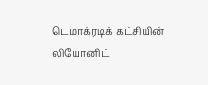டெமாக்ரடிக் கட்சியின் லியோனிட்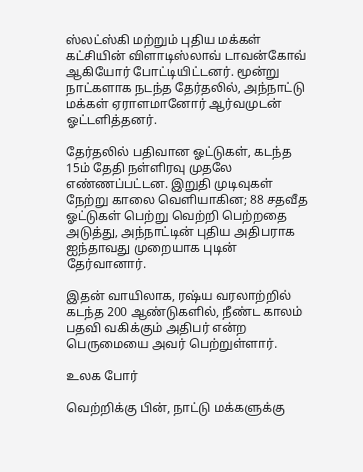ஸ்லட்ஸ்கி மற்றும் புதிய மக்கள் கட்சியின் விளாடிஸ்லாவ் டாவன்கோவ் ஆகியோர் போட்டியிட்டனர். மூன்று நாட்களாக நடந்த தேர்தலில், அந்நாட்டு மக்கள் ஏராளமானோர் ஆர்வமுடன் ஓட்டளித்தனர்.

தேர்தலில் பதிவான ஓட்டுகள், கடந்த 15ம் தேதி நள்ளிரவு முதலே எண்ணப்பட்டன. இறுதி முடிவுகள் நேற்று காலை வெளியாகின; 88 சதவீத ஓட்டுகள் பெற்று வெற்றி பெற்றதை அடுத்து, அந்நாட்டின் புதிய அதிபராக ஐந்தாவது முறையாக புடின் தேர்வானார்.

இதன் வாயிலாக, ரஷ்ய வரலாற்றில் கடந்த 200 ஆண்டுகளில், நீண்ட காலம் பதவி வகிக்கும் அதிபர் என்ற பெருமையை அவர் பெற்றுள்ளார்.

உலக போர்

வெற்றிக்கு பின், நாட்டு மக்களுக்கு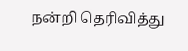நன்றி தெரிவித்து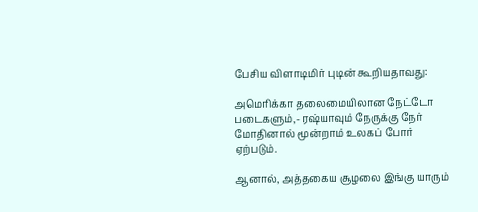பேசிய விளாடிமிர் புடின் கூறியதாவது:

அமெரிக்கா தலைமையிலான நேட்டோ படைகளும்,- ரஷ்யாவும் நேருக்கு நேர் மோதினால் மூன்றாம் உலகப் போர் ஏற்படும்.

ஆனால், அத்தகைய சூழலை இங்கு யாரும்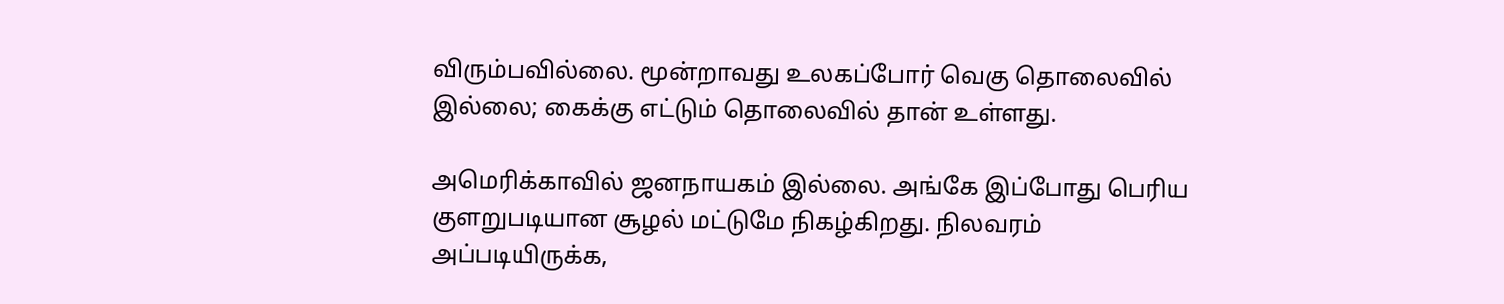விரும்பவில்லை. மூன்றாவது உலகப்போர் வெகு தொலைவில் இல்லை; கைக்கு எட்டும் தொலைவில் தான் உள்ளது.

அமெரிக்காவில் ஜனநாயகம் இல்லை. அங்கே இப்போது பெரிய குளறுபடியான சூழல் மட்டுமே நிகழ்கிறது. நிலவரம் அப்படியிருக்க,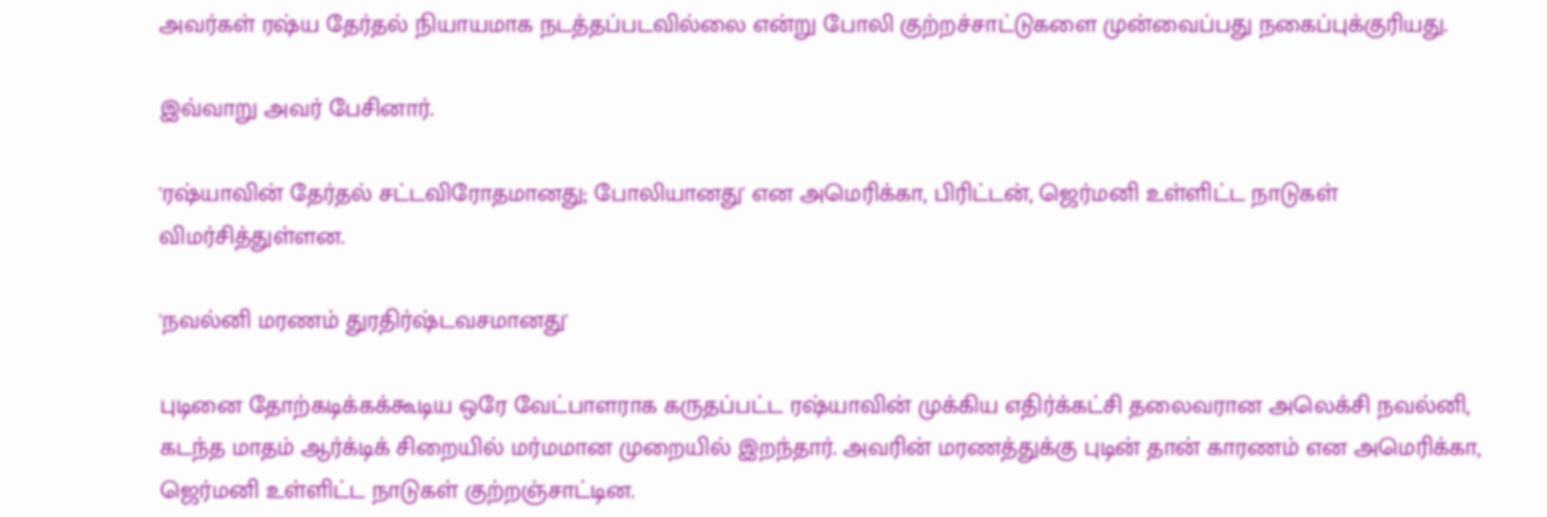அவர்கள் ரஷ்ய தேர்தல் நியாயமாக நடத்தப்படவில்லை என்று போலி குற்றச்சாட்டுகளை முன்வைப்பது நகைப்புக்குரியது.

இவ்வாறு அவர் பேசினார்.

'ரஷ்யாவின் தேர்தல் சட்டவிரோதமானது; போலியானது' என அமெரிக்கா, பிரிட்டன், ஜெர்மனி உள்ளிட்ட நாடுகள் விமர்சித்துள்ளன.

'நவல்னி மரணம் துரதிர்ஷ்டவசமானது'

புடினை தோற்கடிக்கக்கூடிய ஒரே வேட்பாளராக கருதப்பட்ட ரஷ்யாவின் முக்கிய எதிர்க்கட்சி தலைவரான அலெக்சி நவல்னி, கடந்த மாதம் ஆர்க்டிக் சிறையில் மர்மமான முறையில் இறந்தார். அவரின் மரணத்துக்கு புடின் தான் காரணம் என அமெரிக்கா, ஜெர்மனி உள்ளிட்ட நாடுகள் குற்றஞ்சாட்டின.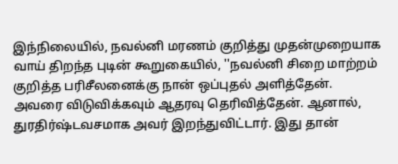இந்நிலையில், நவல்னி மரணம் குறித்து முதன்முறையாக வாய் திறந்த புடின் கூறுகையில், ''நவல்னி சிறை மாற்றம் குறித்த பரிசீலனைக்கு நான் ஒப்புதல் அளித்தேன். அவரை விடுவிக்கவும் ஆதரவு தெரிவித்தேன். ஆனால், துரதிர்ஷ்டவசமாக அவர் இறந்துவிட்டார். இது தான்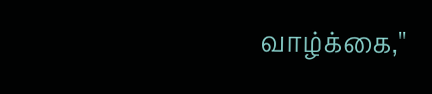வாழ்க்கை,''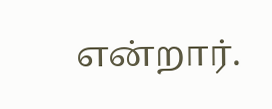என்றார்.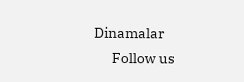Dinamalar
      Follow us